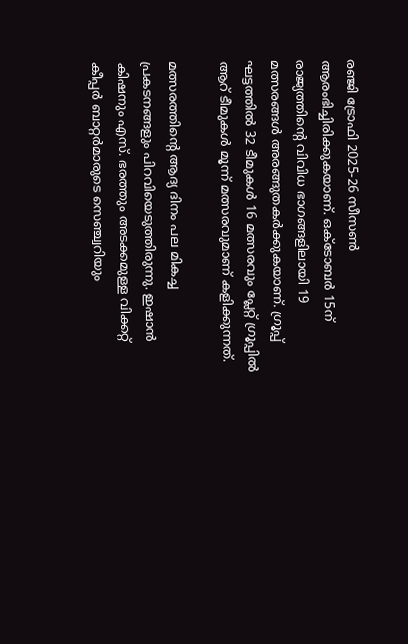രഞ്ജി ട്രോഫി 2025-26 സീസണ്‍ ആരംഭിച്ചിരിക്കുകയാണ്. ഒക്ടോബര്‍ 15ന് രാജ്യത്തിന്റെ വിവിധ ഭാഗങ്ങളിലായി 19 മത്സരങ്ങള്‍ അരങ്ങുതകര്‍ക്കുകയാണ്. ഗ്രൂപ്പ് ഘട്ടത്തില്‍ 32 ടീമുകള്‍ 16 മത്സരവും പ്ലേറ്റ് ഗ്രൂപ്പില്‍ ആറ് ടീമുകള്‍ മൂന്ന് മത്സരവുമാണ് കളിക്കുന്നത്.

മത്സരത്തിന്റെ ആദ്യ ദിനം പല മികച്ച പ്രകടനങ്ങളും പിറവിയെടുത്തിരുന്നു. ഇഷാന്‍ കിഷനും എസ്. ഭരത്തും അടക്കമുള്ള വിക്കറ്റ് കീപ്പര്‍ ബാറ്റര്‍മാരുടെ സെഞ്ച്വറിയും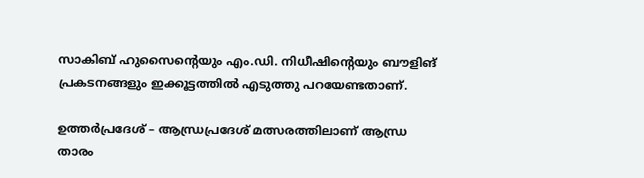സാകിബ് ഹുസൈന്റെയും എം.ഡി. നിധീഷിന്റെയും ബൗളിങ് പ്രകടനങ്ങളും ഇക്കൂട്ടത്തില്‍ എടുത്തു പറയേണ്ടതാണ്.

ഉത്തര്‍പ്രദേശ് – ആന്ധ്രപ്രദേശ് മത്സരത്തിലാണ് ആന്ധ്ര താരം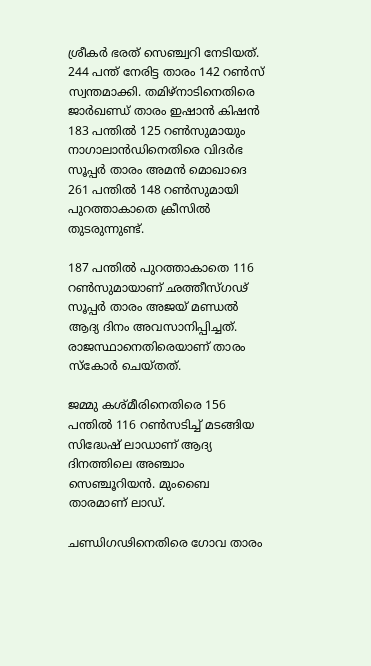ശ്രീകര്‍ ഭരത് സെഞ്ച്വറി നേടിയത്. 244 പന്ത് നേരിട്ട താരം 142 റണ്‍സ് സ്വന്തമാക്കി. തമിഴ്‌നാടിനെതിരെ ജാര്‍ഖണ്ഡ് താരം ഇഷാന്‍ കിഷന്‍ 183 പന്തില്‍ 125 റണ്‍സുമായും നാഗാലാന്‍ഡിനെതിരെ വിദര്‍ഭ സൂപ്പര്‍ താരം അമന്‍ മൊഖാദെ 261 പന്തില്‍ 148 റണ്‍സുമായി പുറത്താകാതെ ക്രീസില്‍ തുടരുന്നുണ്ട്.

187 പന്തില്‍ പുറത്താകാതെ 116 റണ്‍സുമായാണ് ഛത്തീസ്ഗഢ് സൂപ്പര്‍ താരം അജയ് മണ്ഡല്‍ ആദ്യ ദിനം അവസാനിപ്പിച്ചത്. രാജസ്ഥാനെതിരെയാണ് താരം സ്‌കോര്‍ ചെയ്തത്.

ജമ്മു കശ്മീരിനെതിരെ 156 പന്തില്‍ 116 റണ്‍സടിച്ച് മടങ്ങിയ സിദ്ധേഷ് ലാഡാണ് ആദ്യ ദിനത്തിലെ അഞ്ചാം സെഞ്ചൂറിയന്‍. മുംബൈ താരമാണ് ലാഡ്.

ചണ്ഡിഗഢിനെതിരെ ഗോവ താരം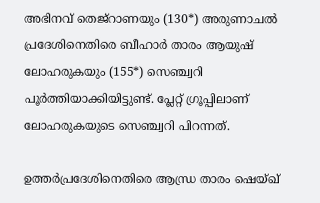അഭിനവ് തെജ്‌റാണയും (130*) അരുണാചല്‍ പ്രദേശിനെതിരെ ബീഹാര്‍ താരം ആയുഷ് ലോഹരുകയും (155*) സെഞ്ച്വറി പൂര്‍ത്തിയാക്കിയിട്ടുണ്ട്. പ്ലേറ്റ് ഗ്രൂപ്പിലാണ് ലോഹരുകയുടെ സെഞ്ച്വറി പിറന്നത്.

ഉത്തര്‍പ്രദേശിനെതിരെ ആന്ധ്ര താരം ഷെയ്ഖ്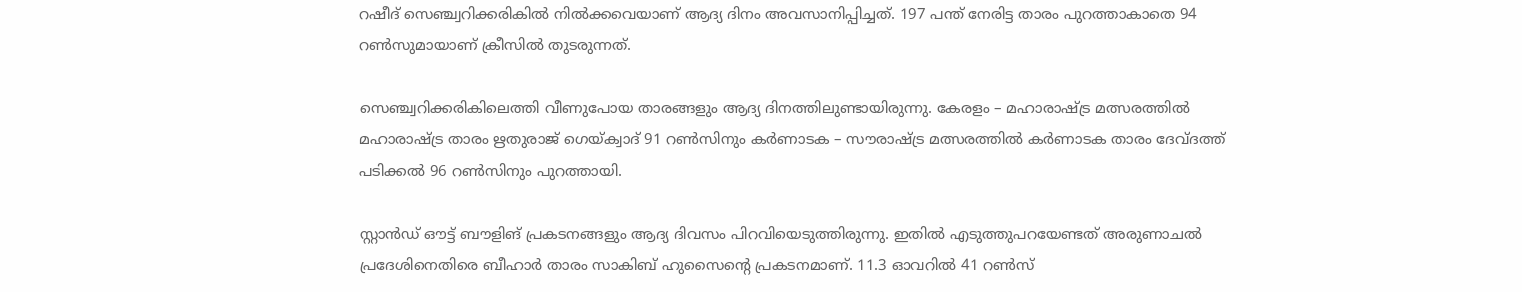റഷീദ് സെഞ്ച്വറിക്കരികില്‍ നില്‍ക്കവെയാണ് ആദ്യ ദിനം അവസാനിപ്പിച്ചത്. 197 പന്ത് നേരിട്ട താരം പുറത്താകാതെ 94 റണ്‍സുമായാണ് ക്രീസില്‍ തുടരുന്നത്.

സെഞ്ച്വറിക്കരികിലെത്തി വീണുപോയ താരങ്ങളും ആദ്യ ദിനത്തിലുണ്ടായിരുന്നു. കേരളം – മഹാരാഷ്ട്ര മത്സരത്തില്‍ മഹാരാഷ്ട്ര താരം ഋതുരാജ് ഗെയ്ക്വാദ് 91 റണ്‍സിനും കര്‍ണാടക – സൗരാഷ്ട്ര മത്സരത്തില്‍ കര്‍ണാടക താരം ദേവ്ദത്ത് പടിക്കല്‍ 96 റണ്‍സിനും പുറത്തായി.

സ്റ്റാന്‍ഡ് ഔട്ട് ബൗളിങ് പ്രകടനങ്ങളും ആദ്യ ദിവസം പിറവിയെടുത്തിരുന്നു. ഇതില്‍ എടുത്തുപറയേണ്ടത് അരുണാചല്‍ പ്രദേശിനെതിരെ ബീഹാര്‍ താരം സാകിബ് ഹുസൈന്റെ പ്രകടനമാണ്. 11.3 ഓവറില്‍ 41 റണ്‍സ്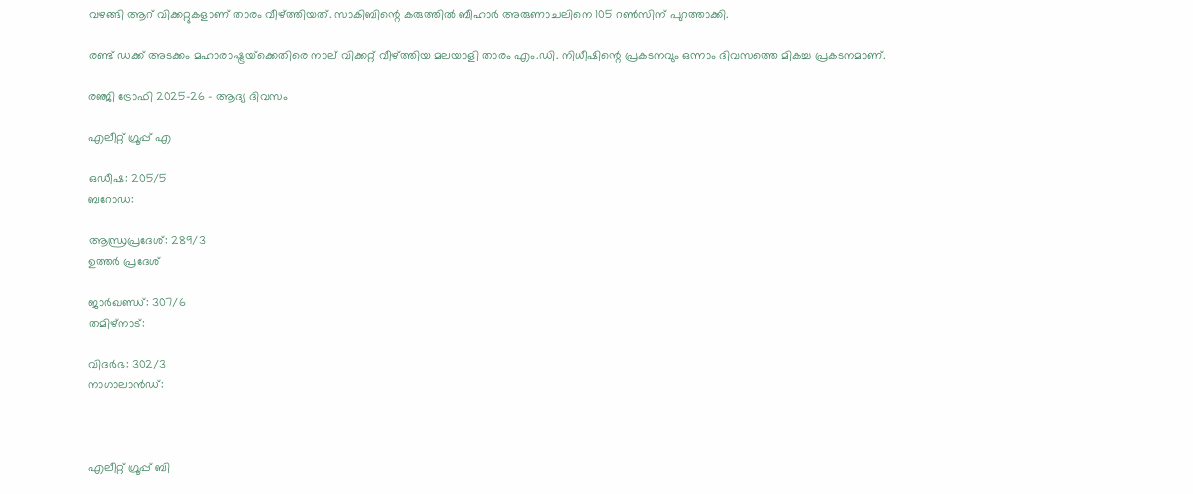വഴങ്ങി ആറ് വിക്കറ്റുകളാണ് താരം വീഴ്ത്തിയത്. സാകിബിന്റെ കരുത്തില്‍ ബീഹാര്‍ അരുണാചലിനെ 105 റണ്‍സിന് പുറത്താക്കി.

രണ്ട് ഡക്ക് അടക്കം മഹാരാഷ്ട്രയ്‌ക്കെതിരെ നാല് വിക്കറ്റ് വീഴ്ത്തിയ മലയാളി താരം എം.ഡി. നിധീഷിന്റെ പ്രകടനവും ഒന്നാം ദിവസത്തെ മികച്ച പ്രകടനമാണ്.

രഞ്ജി ട്രോഫി 2025-26 – ആദ്യ ദിവസം

എലീറ്റ് ഗ്രൂപ്പ് എ

ഒഡീഷ: 205/5
ബറോഡ:

ആന്ധ്രപ്രദേശ്: 289/3
ഉത്തര്‍ പ്രദേശ്

ജാര്‍ഖണ്ഡ്: 307/6
തമിഴ്‌നാട്:

വിദര്‍ഭ: 302/3
നാഗാലാന്‍ഡ്:



എലീറ്റ് ഗ്രൂപ്പ് ബി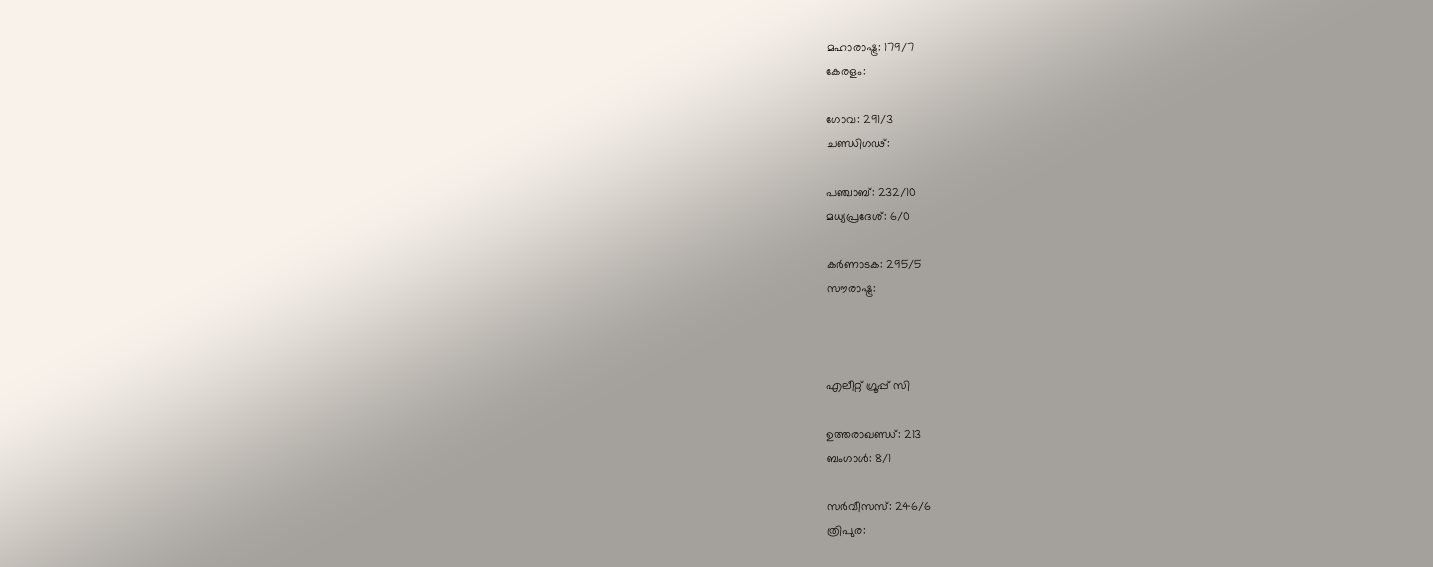മഹാരാഷ്ട്ര: 179/7
കേരളം:

ഗോവ: 291/3
ചണ്ഡിഗഢ്:

പഞ്ചാബ്: 232/10
മധ്യപ്രദേശ്: 6/0

കര്‍ണാടക: 295/5
സൗരാഷ്ട്ര:



എലീറ്റ് ഗ്രൂപ്പ് സി

ഉത്തരാഖണ്ഡ്: 213
ബംഗാള്‍: 8/1

സര്‍വീസസ്: 246/6
ത്രിപുര: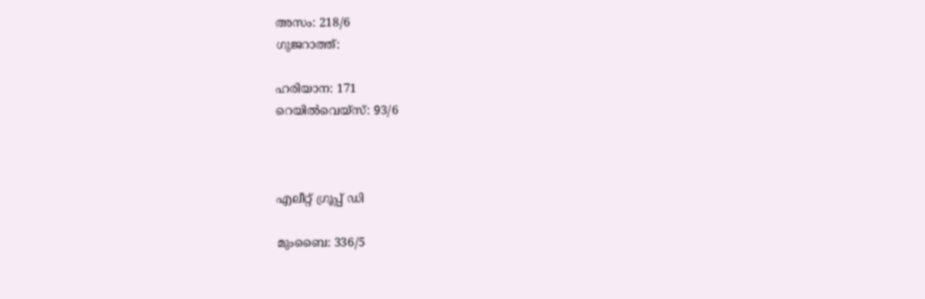അസം: 218/6
ഗുജറാത്ത്:

ഹരിയാന: 171
റെയില്‍വെയ്‌സ്: 93/6



എലീറ്റ് ഗ്രൂപ്പ് ഡി

മുംബൈ: 336/5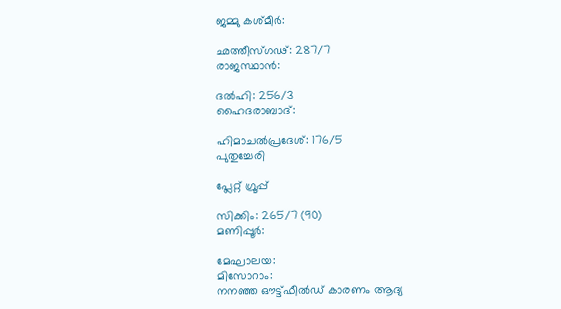ജമ്മു കശ്മീര്‍:

ഛത്തീസ്ഗഢ്: 287/7
രാജസ്ഥാന്‍:

ദല്‍ഹി: 256/3
ഹൈദരാബാദ്:

ഹിമാചല്‍പ്രദേശ്: 176/5
പുതുച്ചേരി

പ്ലേറ്റ് ഗ്രൂപ്പ്

സിക്കിം: 265/7 (90)
മണിപ്പൂര്‍:

മേഘാലയ:
മിസോറാം:
നനഞ്ഞ ഔട്ട്ഫീല്‍ഡ് കാരണം ആദ്യ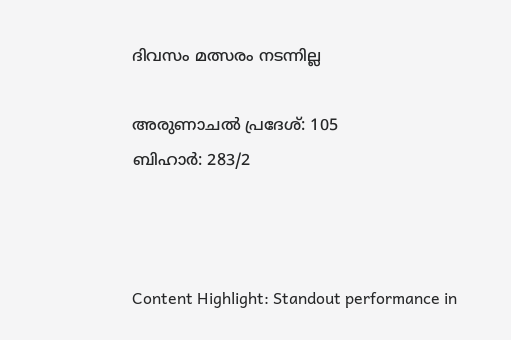ദിവസം മത്സരം നടന്നില്ല

അരുണാചല്‍ പ്രദേശ്: 105
ബിഹാര്‍: 283/2



Content Highlight: Standout performance in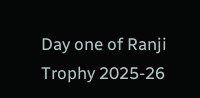Day one of Ranji Trophy 2025-26